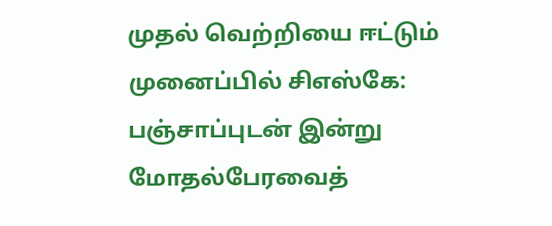முதல் வெற்றியை ஈட்டும் முனைப்பில் சிஎஸ்கே: பஞ்சாப்புடன் இன்று மோதல்பேரவைத்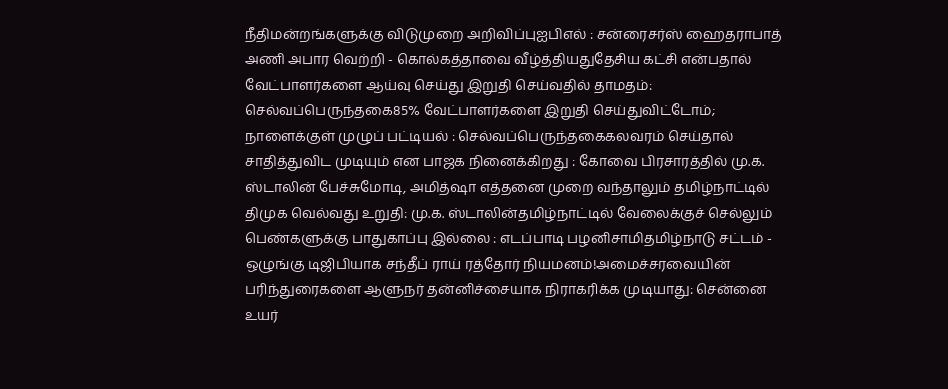நீதிமன்றங்களுக்கு விடுமுறை அறிவிப்புஐபிஎல் : சன்ரைசர்ஸ் ஹைதராபாத் அணி அபார வெற்றி - கொல்கத்தாவை வீழ்த்தியதுதேசிய கட்சி என்பதால் வேட்பாளர்களை ஆய்வு செய்து இறுதி செய்வதில் தாமதம்: செல்வப்பெருந்தகை85% வேட்பாளர்களை இறுதி செய்துவிட்டோம்; நாளைக்குள் முழுப் பட்டியல் : செல்வப்பெருந்தகைகலவரம் செய்தால் சாதித்துவிட முடியும் என பாஜக நினைக்கிறது : கோவை பிரசாரத்தில் மு.க. ஸ்டாலின் பேச்சுமோடி, அமித்ஷா எத்தனை முறை வந்தாலும் தமிழ்நாட்டில் திமுக வெல்வது உறுதி: மு.க. ஸ்டாலின்தமிழ்நாட்டில் வேலைக்குச் செல்லும் பெண்களுக்கு பாதுகாப்பு இல்லை : எடப்பாடி பழனிசாமிதமிழ்நாடு சட்டம் - ஒழுங்கு டிஜிபியாக சந்தீப் ராய் ரத்தோர் நியமனம்!அமைச்சரவையின் பரிந்துரைகளை ஆளுநர் தன்னிச்சையாக நிராகரிக்க முடியாது: சென்னை உயர்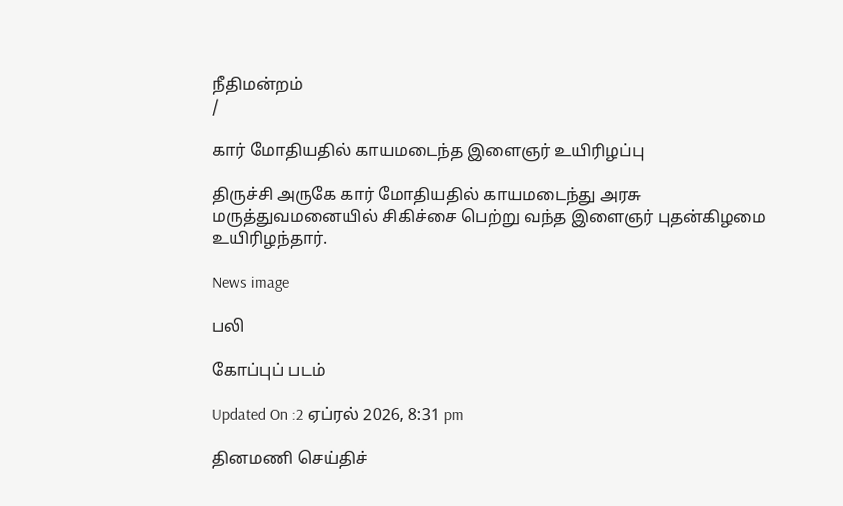நீதிமன்றம்
/

கார் மோதியதில் காயமடைந்த இளைஞர் உயிரிழப்பு

திருச்சி அருகே கார் மோதியதில் காயமடைந்து அரசு மருத்துவமனையில் சிகிச்சை பெற்று வந்த இளைஞர் புதன்கிழமை உயிரிழந்தார்.

News image

பலி

கோப்புப் படம்

Updated On :2 ஏப்ரல் 2026, 8:31 pm

தினமணி செய்திச்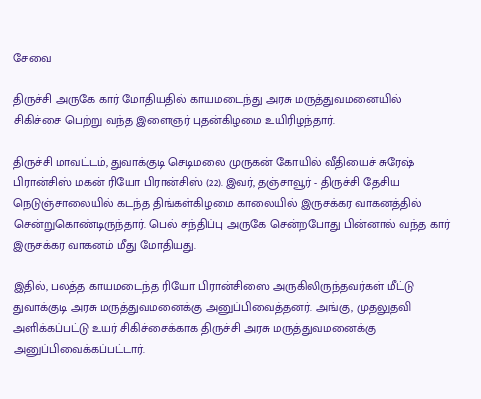சேவை

திருச்சி அருகே கார் மோதியதில் காயமடைந்து அரசு மருத்துவமனையில் சிகிச்சை பெற்று வந்த இளைஞர் புதன்கிழமை உயிரிழந்தார்.

திருச்சி மாவட்டம், துவாக்குடி செடிமலை முருகன் கோயில் வீதியைச் சுரேஷ் பிரான்சிஸ் மகன் ரியோ பிரான்சிஸ் (22). இவர், தஞ்சாவூர் - திருச்சி தேசிய நெடுஞ்சாலையில் கடந்த திங்கள்கிழமை காலையில் இருசக்கர வாகனத்தில் சென்றுகொண்டிருந்தார். பெல் சந்திப்பு அருகே சென்றபோது பின்னால் வந்த கார் இருசக்கர வாகனம் மீது மோதியது.

இதில், பலத்த காயமடைந்த ரியோ பிரான்சிஸை அருகிலிருந்தவர்கள் மீட்டு துவாக்குடி அரசு மருத்துவமனைக்கு அனுப்பிவைத்தனர். அங்கு, முதலுதவி அளிக்கப்பட்டு உயர் சிகிச்சைக்காக திருச்சி அரசு மருத்துவமனைக்கு அனுப்பிவைக்கப்பட்டார்.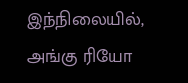இந்நிலையில், அங்கு ரியோ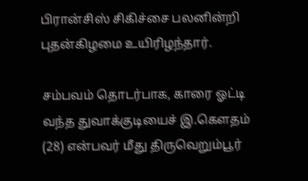பிரான்சிஸ் சிகிச்சை பலனின்றி புதன்கிழமை உயிரிழந்தார்.

சம்பவம் தொடர்பாக, காரை ஓட்டி வந்த துவாக்குடியைச் இ.கௌதம் (28) என்பவர் மீது திருவெறும்பூர்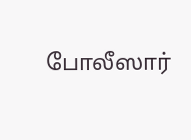போலீஸார்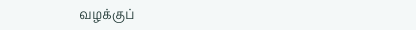வழக்குப்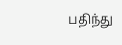பதிந்து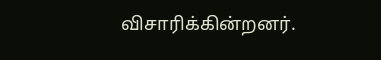விசாரிக்கின்றனர்.